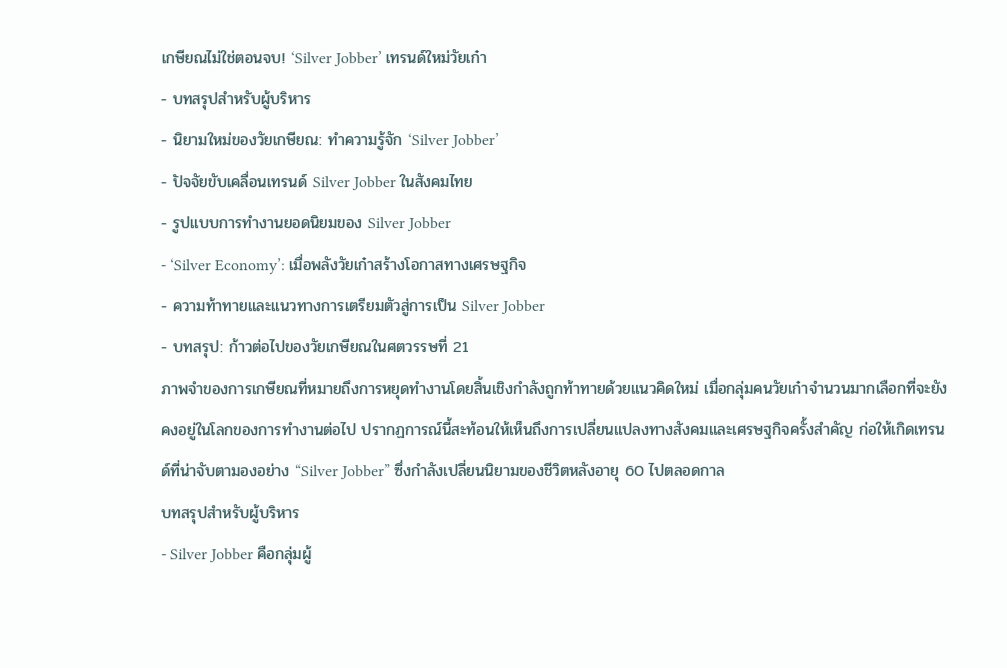เกษียณไม่ใช่ตอนจบ! ‘Silver Jobber’ เทรนด์ใหม่วัยเก๋า
- บทสรุปสำหรับผู้บริหาร
- นิยามใหม่ของวัยเกษียณ: ทำความรู้จัก ‘Silver Jobber’
- ปัจจัยขับเคลื่อนเทรนด์ Silver Jobber ในสังคมไทย
- รูปแบบการทำงานยอดนิยมของ Silver Jobber
- ‘Silver Economy’: เมื่อพลังวัยเก๋าสร้างโอกาสทางเศรษฐกิจ
- ความท้าทายและแนวทางการเตรียมตัวสู่การเป็น Silver Jobber
- บทสรุป: ก้าวต่อไปของวัยเกษียณในศตวรรษที่ 21
ภาพจำของการเกษียณที่หมายถึงการหยุดทำงานโดยสิ้นเชิงกำลังถูกท้าทายด้วยแนวคิดใหม่ เมื่อกลุ่มคนวัยเก๋าจำนวนมากเลือกที่จะยังคงอยู่ในโลกของการทำงานต่อไป ปรากฏการณ์นี้สะท้อนให้เห็นถึงการเปลี่ยนแปลงทางสังคมและเศรษฐกิจครั้งสำคัญ ก่อให้เกิดเทรนด์ที่น่าจับตามองอย่าง “Silver Jobber” ซึ่งกำลังเปลี่ยนนิยามของชีวิตหลังอายุ 60 ไปตลอดกาล
บทสรุปสำหรับผู้บริหาร
- Silver Jobber คือกลุ่มผู้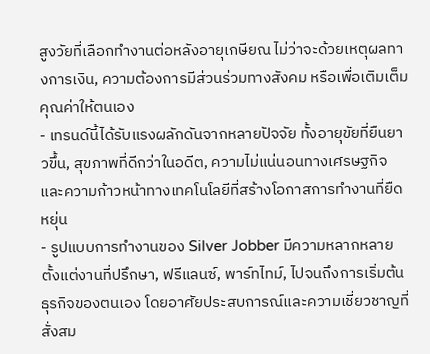สูงวัยที่เลือกทำงานต่อหลังอายุเกษียณ ไม่ว่าจะด้วยเหตุผลทางการเงิน, ความต้องการมีส่วนร่วมทางสังคม หรือเพื่อเติมเต็มคุณค่าให้ตนเอง
- เทรนด์นี้ได้รับแรงผลักดันจากหลายปัจจัย ทั้งอายุขัยที่ยืนยาวขึ้น, สุขภาพที่ดีกว่าในอดีต, ความไม่แน่นอนทางเศรษฐกิจ และความก้าวหน้าทางเทคโนโลยีที่สร้างโอกาสการทำงานที่ยืดหยุ่น
- รูปแบบการทำงานของ Silver Jobber มีความหลากหลาย ตั้งแต่งานที่ปรึกษา, ฟรีแลนซ์, พาร์ทไทม์, ไปจนถึงการเริ่มต้นธุรกิจของตนเอง โดยอาศัยประสบการณ์และความเชี่ยวชาญที่สั่งสม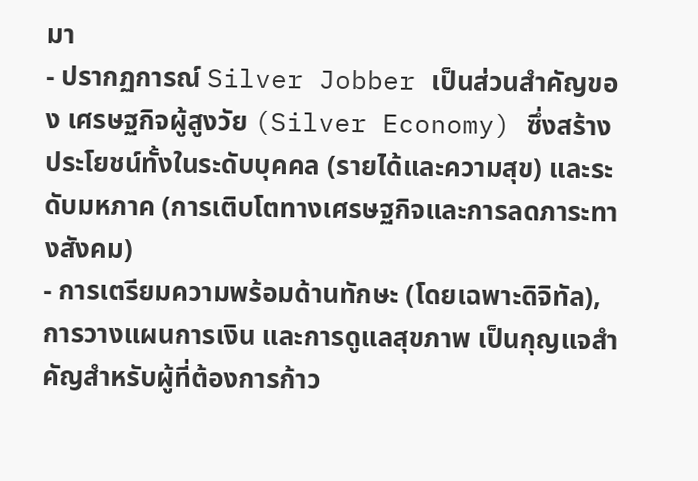มา
- ปรากฏการณ์ Silver Jobber เป็นส่วนสำคัญของ เศรษฐกิจผู้สูงวัย (Silver Economy) ซึ่งสร้างประโยชน์ทั้งในระดับบุคคล (รายได้และความสุข) และระดับมหภาค (การเติบโตทางเศรษฐกิจและการลดภาระทางสังคม)
- การเตรียมความพร้อมด้านทักษะ (โดยเฉพาะดิจิทัล), การวางแผนการเงิน และการดูแลสุขภาพ เป็นกุญแจสำคัญสำหรับผู้ที่ต้องการก้าว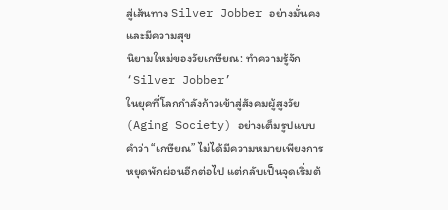สู่เส้นทาง Silver Jobber อย่างมั่นคงและมีความสุข
นิยามใหม่ของวัยเกษียณ: ทำความรู้จัก ‘Silver Jobber’
ในยุคที่โลกกำลังก้าวเข้าสู่สังคมผู้สูงวัย (Aging Society) อย่างเต็มรูปแบบ คำว่า “เกษียณ” ไม่ได้มีความหมายเพียงการหยุดพักผ่อนอีกต่อไป แต่กลับเป็นจุดเริ่มต้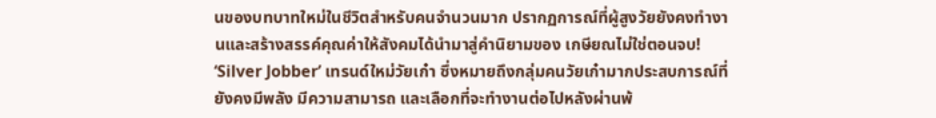นของบทบาทใหม่ในชีวิตสำหรับคนจำนวนมาก ปรากฏการณ์ที่ผู้สูงวัยยังคงทำงานและสร้างสรรค์คุณค่าให้สังคมได้นำมาสู่คำนิยามของ เกษียณไม่ใช่ตอนจบ! ‘Silver Jobber’ เทรนด์ใหม่วัยเก๋า ซึ่งหมายถึงกลุ่มคนวัยเก๋ามากประสบการณ์ที่ยังคงมีพลัง มีความสามารถ และเลือกที่จะทำงานต่อไปหลังผ่านพ้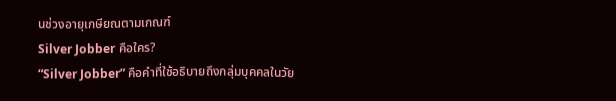นช่วงอายุเกษียณตามเกณฑ์
Silver Jobber คือใคร?
“Silver Jobber” คือคำที่ใช้อธิบายถึงกลุ่มบุคคลในวัย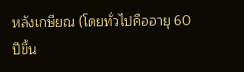หลังเกษียณ (โดยทั่วไปคืออายุ 60 ปีขึ้น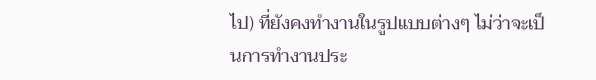ไป) ที่ยังคงทำงานในรูปแบบต่างๆ ไม่ว่าจะเป็นการทำงานประ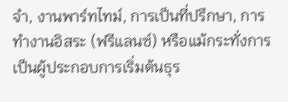จำ, งานพาร์ทไทม์, การเป็นที่ปรึกษา, การทำงานอิสระ (ฟรีแลนซ์) หรือแม้กระทั่งการเป็นผู้ประกอบการเริ่มต้นธุร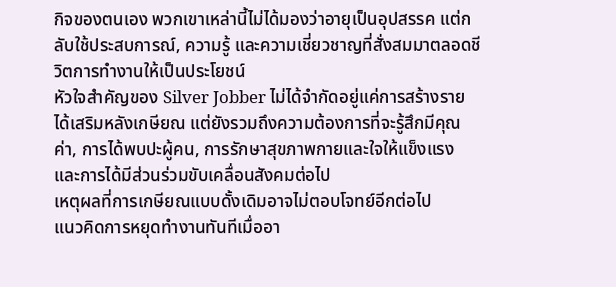กิจของตนเอง พวกเขาเหล่านี้ไม่ได้มองว่าอายุเป็นอุปสรรค แต่กลับใช้ประสบการณ์, ความรู้ และความเชี่ยวชาญที่สั่งสมมาตลอดชีวิตการทำงานให้เป็นประโยชน์
หัวใจสำคัญของ Silver Jobber ไม่ได้จำกัดอยู่แค่การสร้างรายได้เสริมหลังเกษียณ แต่ยังรวมถึงความต้องการที่จะรู้สึกมีคุณค่า, การได้พบปะผู้คน, การรักษาสุขภาพกายและใจให้แข็งแรง และการได้มีส่วนร่วมขับเคลื่อนสังคมต่อไป
เหตุผลที่การเกษียณแบบดั้งเดิมอาจไม่ตอบโจทย์อีกต่อไป
แนวคิดการหยุดทำงานทันทีเมื่ออา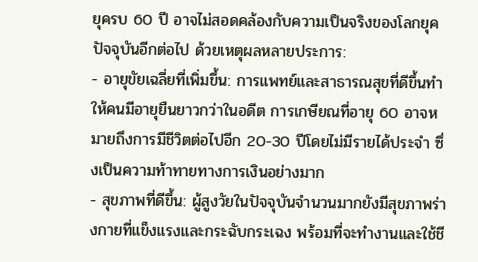ยุครบ 60 ปี อาจไม่สอดคล้องกับความเป็นจริงของโลกยุคปัจจุบันอีกต่อไป ด้วยเหตุผลหลายประการ:
- อายุขัยเฉลี่ยที่เพิ่มขึ้น: การแพทย์และสาธารณสุขที่ดีขึ้นทำให้คนมีอายุยืนยาวกว่าในอดีต การเกษียณที่อายุ 60 อาจหมายถึงการมีชีวิตต่อไปอีก 20-30 ปีโดยไม่มีรายได้ประจำ ซึ่งเป็นความท้าทายทางการเงินอย่างมาก
- สุขภาพที่ดีขึ้น: ผู้สูงวัยในปัจจุบันจำนวนมากยังมีสุขภาพร่างกายที่แข็งแรงและกระฉับกระเฉง พร้อมที่จะทำงานและใช้ชี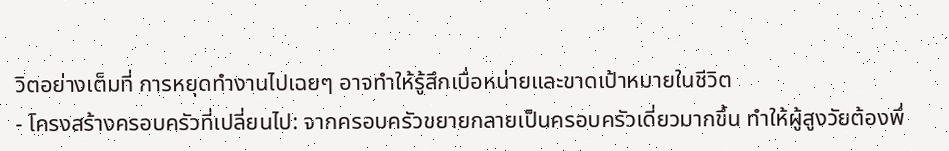วิตอย่างเต็มที่ การหยุดทำงานไปเฉยๆ อาจทำให้รู้สึกเบื่อหน่ายและขาดเป้าหมายในชีวิต
- โครงสร้างครอบครัวที่เปลี่ยนไป: จากครอบครัวขยายกลายเป็นครอบครัวเดี่ยวมากขึ้น ทำให้ผู้สูงวัยต้องพึ่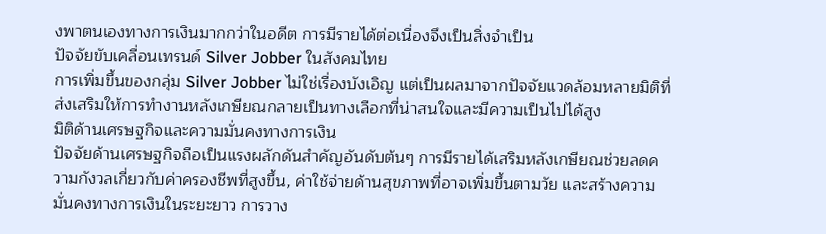งพาตนเองทางการเงินมากกว่าในอดีต การมีรายได้ต่อเนื่องจึงเป็นสิ่งจำเป็น
ปัจจัยขับเคลื่อนเทรนด์ Silver Jobber ในสังคมไทย
การเพิ่มขึ้นของกลุ่ม Silver Jobber ไม่ใช่เรื่องบังเอิญ แต่เป็นผลมาจากปัจจัยแวดล้อมหลายมิติที่ส่งเสริมให้การทำงานหลังเกษียณกลายเป็นทางเลือกที่น่าสนใจและมีความเป็นไปได้สูง
มิติด้านเศรษฐกิจและความมั่นคงทางการเงิน
ปัจจัยด้านเศรษฐกิจถือเป็นแรงผลักดันสำคัญอันดับต้นๆ การมีรายได้เสริมหลังเกษียณช่วยลดความกังวลเกี่ยวกับค่าครองชีพที่สูงขึ้น, ค่าใช้จ่ายด้านสุขภาพที่อาจเพิ่มขึ้นตามวัย และสร้างความมั่นคงทางการเงินในระยะยาว การวาง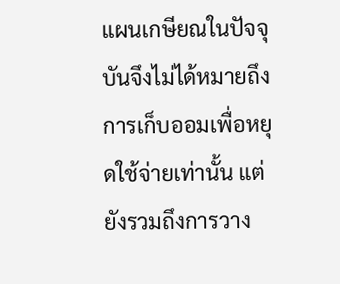แผนเกษียณในปัจจุบันจึงไม่ได้หมายถึงการเก็บออมเพื่อหยุดใช้จ่ายเท่านั้น แต่ยังรวมถึงการวาง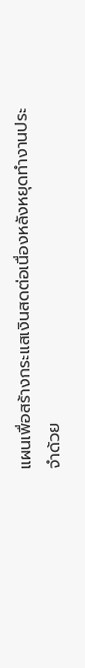แผนเพื่อสร้างกระแสเงินสดต่อเนื่องหลังหยุดทำงานประจำด้วย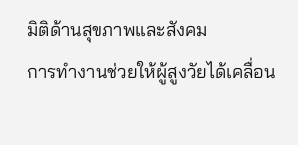มิติด้านสุขภาพและสังคม
การทำงานช่วยให้ผู้สูงวัยได้เคลื่อน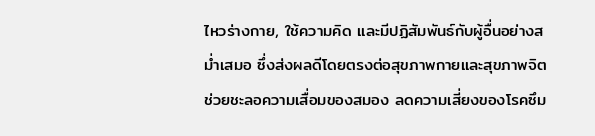ไหวร่างกาย, ใช้ความคิด และมีปฏิสัมพันธ์กับผู้อื่นอย่างสม่ำเสมอ ซึ่งส่งผลดีโดยตรงต่อสุขภาพกายและสุขภาพจิต ช่วยชะลอความเสื่อมของสมอง ลดความเสี่ยงของโรคซึม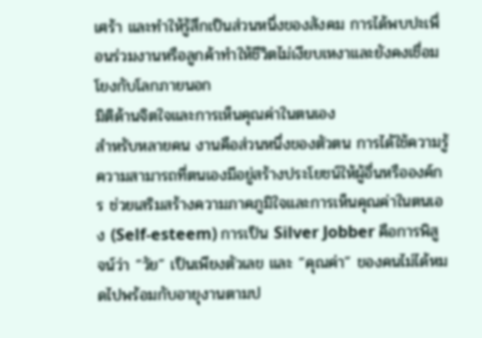เศร้า และทำให้รู้สึกเป็นส่วนหนึ่งของสังคม การได้พบปะเพื่อนร่วมงานหรือลูกค้าทำให้ชีวิตไม่เงียบเหงาและยังคงเชื่อมโยงกับโลกภายนอก
มิติด้านจิตใจและการเห็นคุณค่าในตนเอง
สำหรับหลายคน งานคือส่วนหนึ่งของตัวตน การได้ใช้ความรู้ความสามารถที่ตนเองมีอยู่สร้างประโยชน์ให้ผู้อื่นหรือองค์กร ช่วยเสริมสร้างความภาคภูมิใจและการเห็นคุณค่าในตนเอง (Self-esteem) การเป็น Silver Jobber คือการพิสูจน์ว่า “วัย” เป็นเพียงตัวเลข และ “คุณค่า” ของคนไม่ได้หมดไปพร้อมกับอายุงานตามป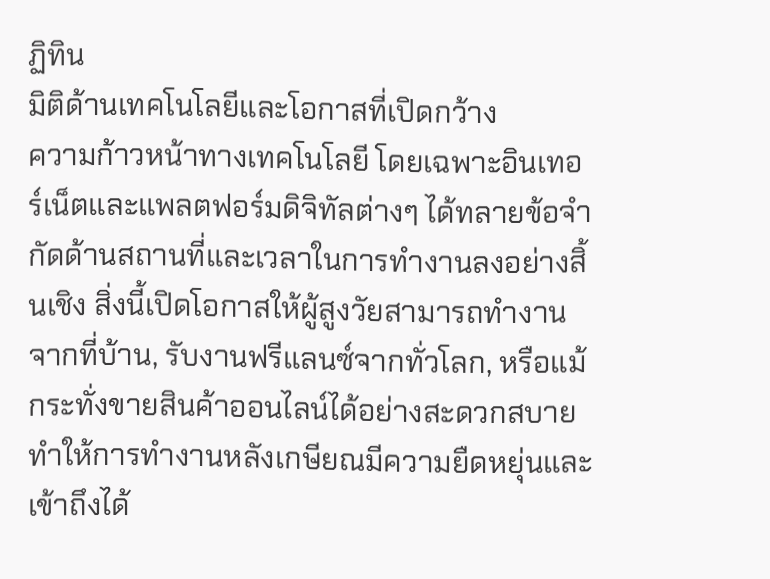ฏิทิน
มิติด้านเทคโนโลยีและโอกาสที่เปิดกว้าง
ความก้าวหน้าทางเทคโนโลยี โดยเฉพาะอินเทอร์เน็ตและแพลตฟอร์มดิจิทัลต่างๆ ได้ทลายข้อจำกัดด้านสถานที่และเวลาในการทำงานลงอย่างสิ้นเชิง สิ่งนี้เปิดโอกาสให้ผู้สูงวัยสามารถทำงานจากที่บ้าน, รับงานฟรีแลนซ์จากทั่วโลก, หรือแม้กระทั่งขายสินค้าออนไลน์ได้อย่างสะดวกสบาย ทำให้การทำงานหลังเกษียณมีความยืดหยุ่นและเข้าถึงได้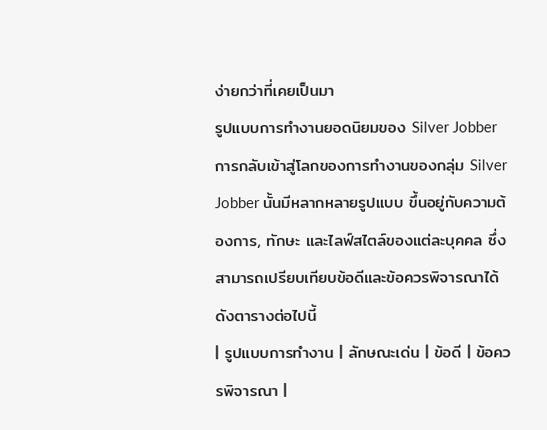ง่ายกว่าที่เคยเป็นมา
รูปแบบการทำงานยอดนิยมของ Silver Jobber
การกลับเข้าสู่โลกของการทำงานของกลุ่ม Silver Jobber นั้นมีหลากหลายรูปแบบ ขึ้นอยู่กับความต้องการ, ทักษะ และไลฟ์สไตล์ของแต่ละบุคคล ซึ่งสามารถเปรียบเทียบข้อดีและข้อควรพิจารณาได้ดังตารางต่อไปนี้
| รูปแบบการทำงาน | ลักษณะเด่น | ข้อดี | ข้อควรพิจารณา |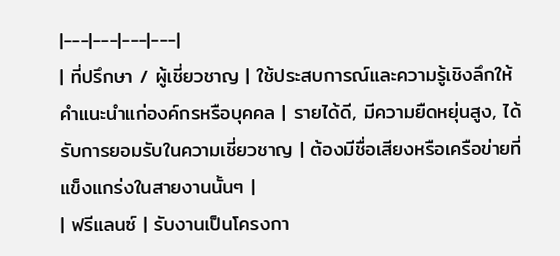|---|---|---|---|
| ที่ปรึกษา / ผู้เชี่ยวชาญ | ใช้ประสบการณ์และความรู้เชิงลึกให้คำแนะนำแก่องค์กรหรือบุคคล | รายได้ดี, มีความยืดหยุ่นสูง, ได้รับการยอมรับในความเชี่ยวชาญ | ต้องมีชื่อเสียงหรือเครือข่ายที่แข็งแกร่งในสายงานนั้นๆ |
| ฟรีแลนซ์ | รับงานเป็นโครงกา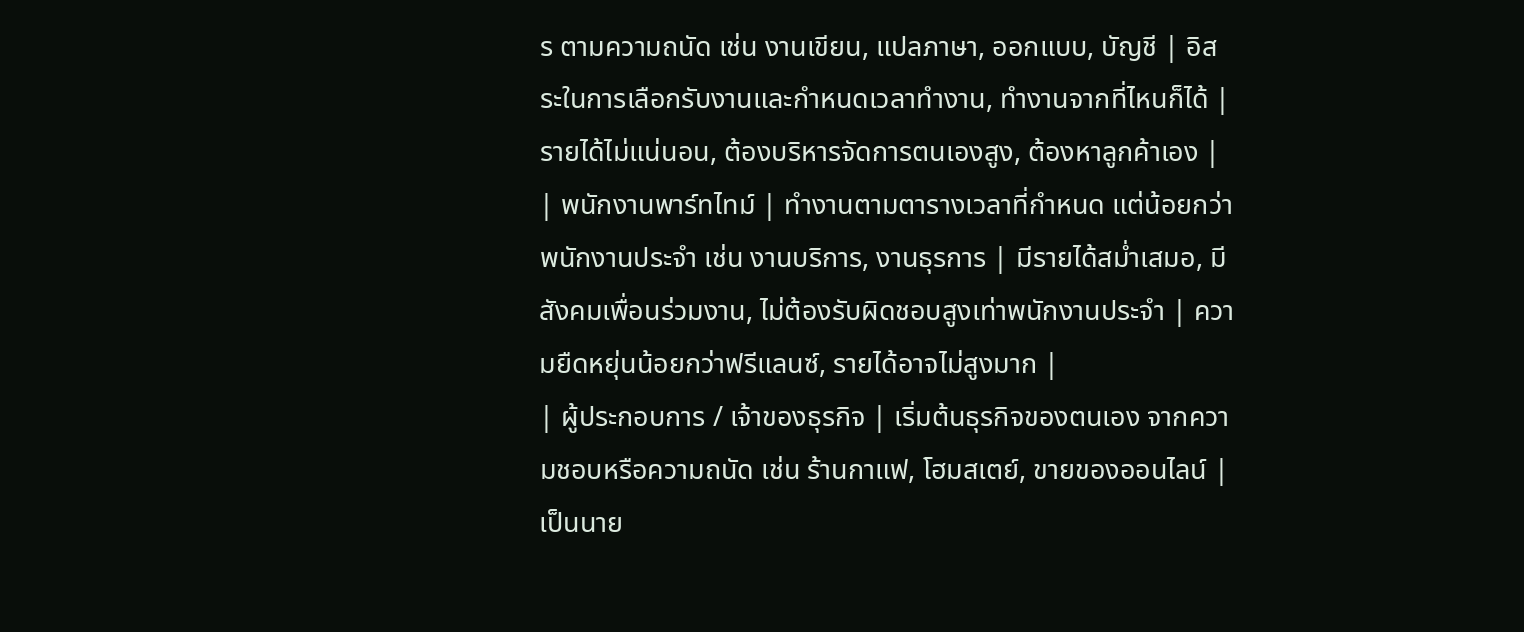ร ตามความถนัด เช่น งานเขียน, แปลภาษา, ออกแบบ, บัญชี | อิสระในการเลือกรับงานและกำหนดเวลาทำงาน, ทำงานจากที่ไหนก็ได้ | รายได้ไม่แน่นอน, ต้องบริหารจัดการตนเองสูง, ต้องหาลูกค้าเอง |
| พนักงานพาร์ทไทม์ | ทำงานตามตารางเวลาที่กำหนด แต่น้อยกว่าพนักงานประจำ เช่น งานบริการ, งานธุรการ | มีรายได้สม่ำเสมอ, มีสังคมเพื่อนร่วมงาน, ไม่ต้องรับผิดชอบสูงเท่าพนักงานประจำ | ความยืดหยุ่นน้อยกว่าฟรีแลนซ์, รายได้อาจไม่สูงมาก |
| ผู้ประกอบการ / เจ้าของธุรกิจ | เริ่มต้นธุรกิจของตนเอง จากความชอบหรือความถนัด เช่น ร้านกาแฟ, โฮมสเตย์, ขายของออนไลน์ | เป็นนาย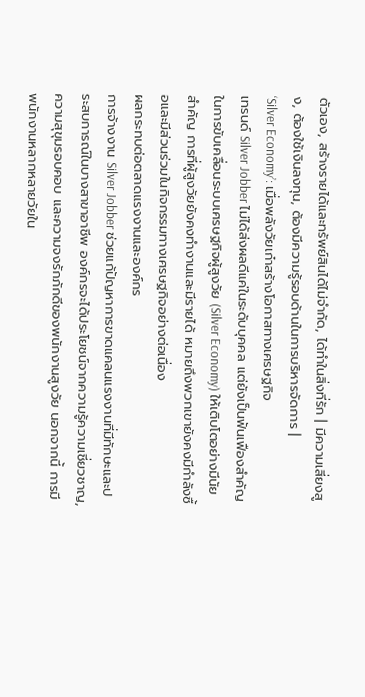ตัวเอง, สร้างรายได้และทรัพย์สินได้ไม่จำกัด, ได้ทำในสิ่งที่รัก | มีความเสี่ยงสูง, ต้องใช้เงินลงทุน, ต้องมีความรู้รอบด้านในการบริหารจัดการ |
‘Silver Economy’: เมื่อพลังวัยเก๋าสร้างโอกาสทางเศรษฐกิจ
เทรนด์ Silver Jobber ไม่ได้ส่งผลดีแค่ในระดับบุคคล แต่ยังเป็นฟันเฟืองสำคัญในการขับเคลื่อนระบบเศรษฐกิจผู้สูงวัย (Silver Economy) ให้เติบโตอย่างมีนัยสำคัญ การที่ผู้สูงวัยยังคงทำงานและมีรายได้ หมายถึงพวกเขายังคงมีกำลังซื้อและมีส่วนร่วมในกิจกรรมทางเศรษฐกิจอย่างต่อเนื่อง
ผลกระทบต่อตลาดแรงงานและองค์กร
การจ้างงาน Silver Jobber ช่วยแก้ปัญหาการขาดแคลนแรงงานที่มีทักษะและประสบการณ์ในบางสาขาอาชีพ องค์กรจะได้ประโยชน์จากความรู้ความเชี่ยวชาญ, ความสุขุมรอบคอบ และความจงรักภักดีของพนักงานสูงวัย นอกจากนี้ การมีพนักงานหลากหลายวัยใน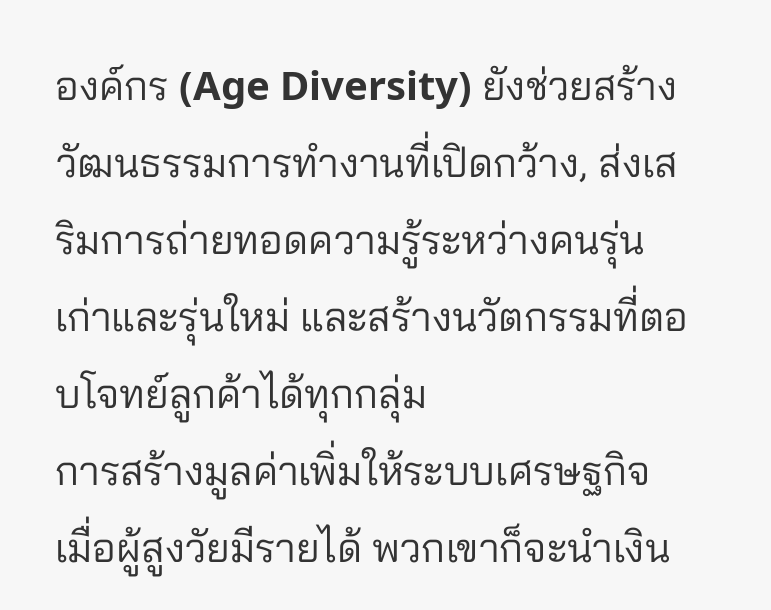องค์กร (Age Diversity) ยังช่วยสร้างวัฒนธรรมการทำงานที่เปิดกว้าง, ส่งเสริมการถ่ายทอดความรู้ระหว่างคนรุ่นเก่าและรุ่นใหม่ และสร้างนวัตกรรมที่ตอบโจทย์ลูกค้าได้ทุกกลุ่ม
การสร้างมูลค่าเพิ่มให้ระบบเศรษฐกิจ
เมื่อผู้สูงวัยมีรายได้ พวกเขาก็จะนำเงิน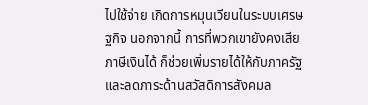ไปใช้จ่าย เกิดการหมุนเวียนในระบบเศรษฐกิจ นอกจากนี้ การที่พวกเขายังคงเสียภาษีเงินได้ ก็ช่วยเพิ่มรายได้ให้กับภาครัฐและลดภาระด้านสวัสดิการสังคมล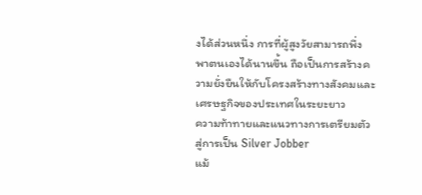งได้ส่วนหนึ่ง การที่ผู้สูงวัยสามารถพึ่งพาตนเองได้นานขึ้น ถือเป็นการสร้างความยั่งยืนให้กับโครงสร้างทางสังคมและเศรษฐกิจของประเทศในระยะยาว
ความท้าทายและแนวทางการเตรียมตัวสู่การเป็น Silver Jobber
แม้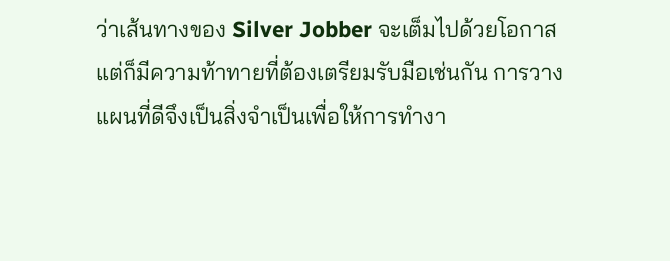ว่าเส้นทางของ Silver Jobber จะเต็มไปด้วยโอกาส แต่ก็มีความท้าทายที่ต้องเตรียมรับมือเช่นกัน การวางแผนที่ดีจึงเป็นสิ่งจำเป็นเพื่อให้การทำงา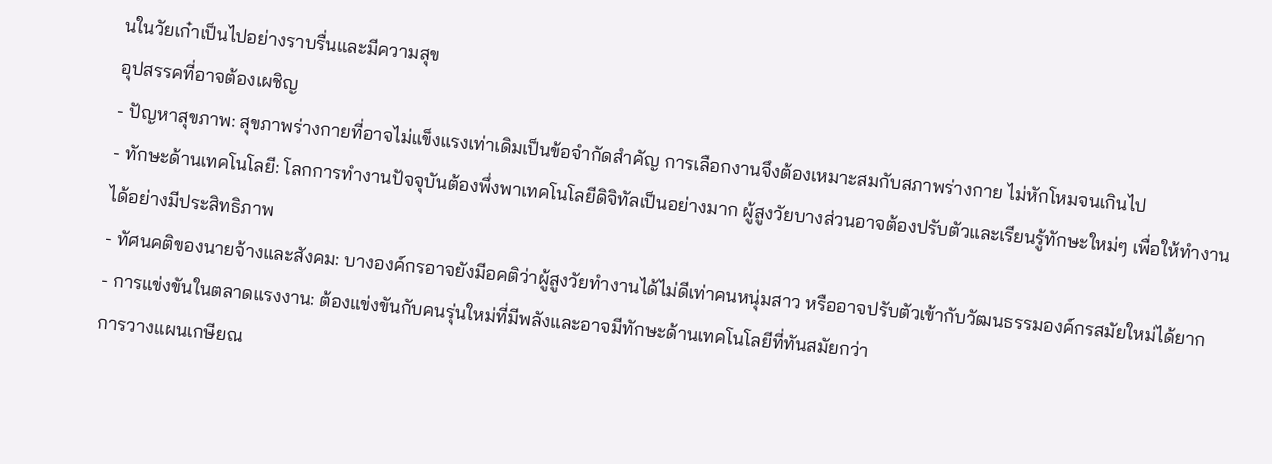นในวัยเก๋าเป็นไปอย่างราบรื่นและมีความสุข
อุปสรรคที่อาจต้องเผชิญ
- ปัญหาสุขภาพ: สุขภาพร่างกายที่อาจไม่แข็งแรงเท่าเดิมเป็นข้อจำกัดสำคัญ การเลือกงานจึงต้องเหมาะสมกับสภาพร่างกาย ไม่หักโหมจนเกินไป
- ทักษะด้านเทคโนโลยี: โลกการทำงานปัจจุบันต้องพึ่งพาเทคโนโลยีดิจิทัลเป็นอย่างมาก ผู้สูงวัยบางส่วนอาจต้องปรับตัวและเรียนรู้ทักษะใหม่ๆ เพื่อให้ทำงานได้อย่างมีประสิทธิภาพ
- ทัศนคติของนายจ้างและสังคม: บางองค์กรอาจยังมีอคติว่าผู้สูงวัยทำงานได้ไม่ดีเท่าคนหนุ่มสาว หรืออาจปรับตัวเข้ากับวัฒนธรรมองค์กรสมัยใหม่ได้ยาก
- การแข่งขันในตลาดแรงงาน: ต้องแข่งขันกับคนรุ่นใหม่ที่มีพลังและอาจมีทักษะด้านเทคโนโลยีที่ทันสมัยกว่า
การวางแผนเกษียณ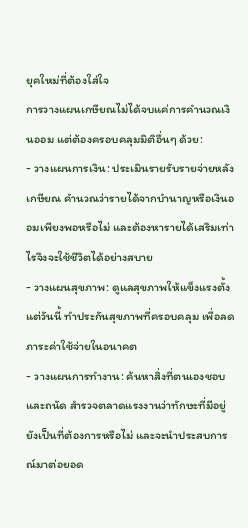ยุคใหม่ที่ต้องใส่ใจ
การวางแผนเกษียณไม่ได้จบแค่การคำนวณเงินออม แต่ต้องครอบคลุมมิติอื่นๆ ด้วย:
- วางแผนการเงิน: ประเมินรายรับรายจ่ายหลังเกษียณ คำนวณว่ารายได้จากบำนาญหรือเงินออมเพียงพอหรือไม่ และต้องหารายได้เสริมเท่าไรจึงจะใช้ชีวิตได้อย่างสบาย
- วางแผนสุขภาพ: ดูแลสุขภาพให้แข็งแรงตั้งแต่วันนี้ ทำประกันสุขภาพที่ครอบคลุม เพื่อลดภาระค่าใช้จ่ายในอนาคต
- วางแผนการทำงาน: ค้นหาสิ่งที่ตนเองชอบและถนัด สำรวจตลาดแรงงานว่าทักษะที่มีอยู่ยังเป็นที่ต้องการหรือไม่ และจะนำประสบการณ์มาต่อยอด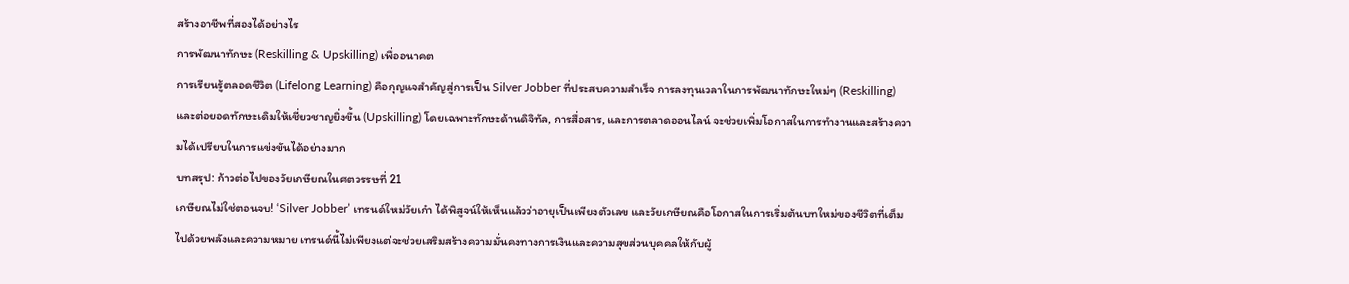สร้างอาชีพที่สองได้อย่างไร
การพัฒนาทักษะ (Reskilling & Upskilling) เพื่ออนาคต
การเรียนรู้ตลอดชีวิต (Lifelong Learning) คือกุญแจสำคัญสู่การเป็น Silver Jobber ที่ประสบความสำเร็จ การลงทุนเวลาในการพัฒนาทักษะใหม่ๆ (Reskilling) และต่อยอดทักษะเดิมให้เชี่ยวชาญยิ่งขึ้น (Upskilling) โดยเฉพาะทักษะด้านดิจิทัล, การสื่อสาร, และการตลาดออนไลน์ จะช่วยเพิ่มโอกาสในการทำงานและสร้างความได้เปรียบในการแข่งขันได้อย่างมาก
บทสรุป: ก้าวต่อไปของวัยเกษียณในศตวรรษที่ 21
เกษียณไม่ใช่ตอนจบ! ‘Silver Jobber’ เทรนด์ใหม่วัยเก๋า ได้พิสูจน์ให้เห็นแล้วว่าอายุเป็นเพียงตัวเลข และวัยเกษียณคือโอกาสในการเริ่มต้นบทใหม่ของชีวิตที่เต็มไปด้วยพลังและความหมาย เทรนด์นี้ไม่เพียงแต่จะช่วยเสริมสร้างความมั่นคงทางการเงินและความสุขส่วนบุคคลให้กับผู้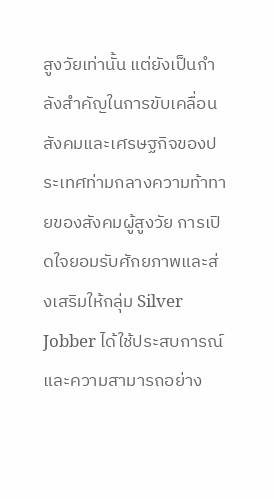สูงวัยเท่านั้น แต่ยังเป็นกำลังสำคัญในการขับเคลื่อนสังคมและเศรษฐกิจของประเทศท่ามกลางความท้าทายของสังคมผู้สูงวัย การเปิดใจยอมรับศักยภาพและส่งเสริมให้กลุ่ม Silver Jobber ได้ใช้ประสบการณ์และความสามารถอย่าง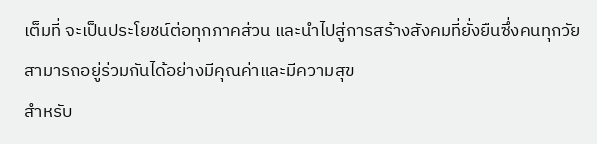เต็มที่ จะเป็นประโยชน์ต่อทุกภาคส่วน และนำไปสู่การสร้างสังคมที่ยั่งยืนซึ่งคนทุกวัยสามารถอยู่ร่วมกันได้อย่างมีคุณค่าและมีความสุข
สำหรับ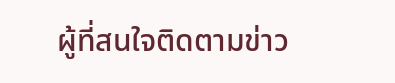ผู้ที่สนใจติดตามข่าว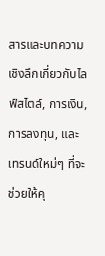สารและบทความเชิงลึกเกี่ยวกับไลฟ์สไตล์, การเงิน, การลงทุน, และเทรนด์ใหม่ๆ ที่จะช่วยให้คุ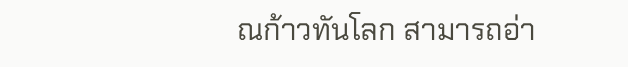ณก้าวทันโลก สามารถอ่า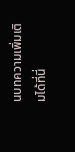นบทความเพิ่มเติมได้ที่นี่